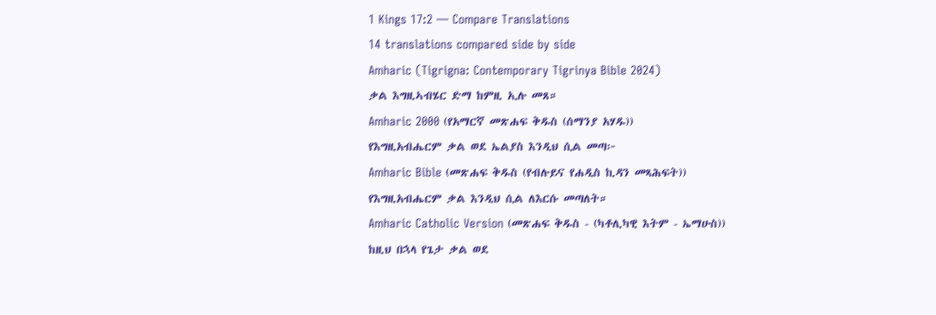1 Kings 17:2 — Compare Translations
14 translations compared side by side
Amharic (Tigrigna: Contemporary Tigrinya Bible 2024)
ቃል እግዚኣብሄር ድማ ከምዚ ኢሉ መጸ።
Amharic 2000 (የአማርኛ መጽሐፍ ቅዱስ (ሰማንያ አሃዱ))
የእግዚአብሔርም ቃል ወደ ኤልያስ እንዲህ ሲል መጣ፦
Amharic Bible (መጽሐፍ ቅዱስ (የብሉይና የሐዲስ ኪዳን መጻሕፍት))
የእግዚአብሔርም ቃል እንዲህ ሲል ለእርሱ መጣለት።
Amharic Catholic Version (መጽሐፍ ቅዱስ - (ካቶሊካዊ እትም - ኤማሁስ))
ከዚህ በኋላ የጌታ ቃል ወደ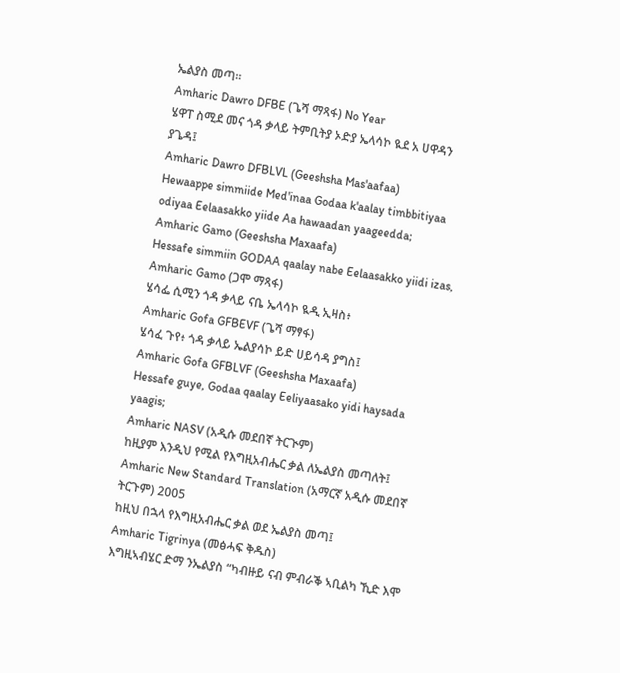ኤልያስ መጣ።
Amharic Dawro DFBE (ጌሻ ማጻፋ) No Year
ሄዋፐ ስሚደ መና ጎዳ ቃላይ ትምቢትያ ኦድያ ኤላሳኮ ዪደ አ ሀዋዳን ያጌዳ፤
Amharic Dawro DFBLVL (Geeshsha Mas'aafaa)
Hewaappe simmiide Med'inaa Godaa k'aalay timbbitiyaa odiyaa Eelaasakko yiide Aa hawaadan yaageedda;
Amharic Gamo (Geeshsha Maxaafa)
Hessafe simmiin GODAA qaalay nabe Eelaasakko yiidi izas,
Amharic Gamo (ጋሞ ማጻፋ)
ሄሳፌ ሲሚን ጎዳ ቃላይ ናቤ ኤላሳኮ ዪዲ ኢዛስ፥
Amharic Gofa GFBEVF (ጌሻ ማፃፋ)
ሄሳፈ ጉየ፥ ጎዳ ቃላይ ኤልያሳኮ ይድ ሀይሳዳ ያግስ፤
Amharic Gofa GFBLVF (Geeshsha Maxaafa)
Hessafe guye, Godaa qaalay Eeliyaasako yidi haysada yaagis;
Amharic NASV (አዲሱ መደበኛ ትርጒም)
ከዚያም እንዲህ የሚል የእግዚአብሔር ቃል ለኤልያስ መጣለት፤
Amharic New Standard Translation (አማርኛ አዲሱ መደበኛ ትርጉም) 2005
ከዚህ በኋላ የእግዚአብሔር ቃል ወደ ኤልያስ መጣ፤
Amharic Tigrinya (መፅሓፍ ቅዱስ)
እግዚኣብሄር ድማ ንኤልያስ “ካብዙይ ናብ ምብራቕ ኣቢልካ ኺድ እሞ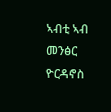ኣብቲ ኣብ መንፅር ዮርዳኖስ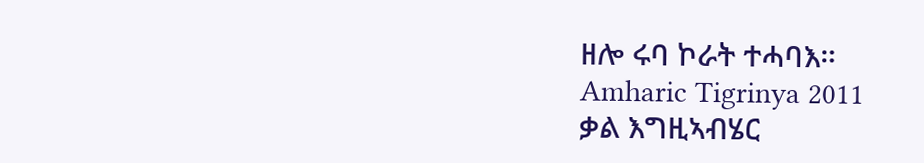ዘሎ ሩባ ኮራት ተሓባእ።
Amharic Tigrinya 2011
ቃል እግዚኣብሄር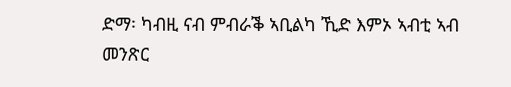ድማ፡ ካብዚ ናብ ምብራቕ ኣቢልካ ኺድ እምኦ ኣብቲ ኣብ መንጽር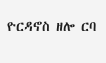ዮርዳኖስ ዘሎ ርባ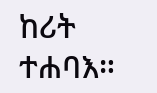ከሪት ተሐባእ።